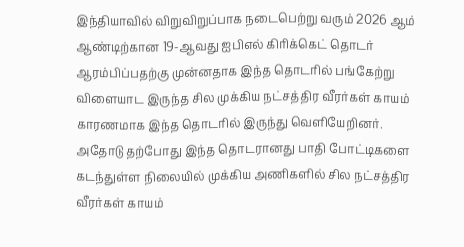இந்தியாவில் விறுவிறுப்பாக நடைபெற்று வரும் 2026 ஆம் ஆண்டிற்கான 19-ஆவது ஐபிஎல் கிரிக்கெட் தொடர் ஆரம்பிப்பதற்கு முன்னதாக இந்த தொடரில் பங்கேற்று விளையாட இருந்த சில முக்கிய நட்சத்திர வீரர்கள் காயம் காரணமாக இந்த தொடரில் இருந்து வெளியேறினர்.
அதோடு தற்போது இந்த தொடரானது பாதி போட்டிகளை கடந்துள்ள நிலையில் முக்கிய அணிகளில் சில நட்சத்திர வீரர்கள் காயம்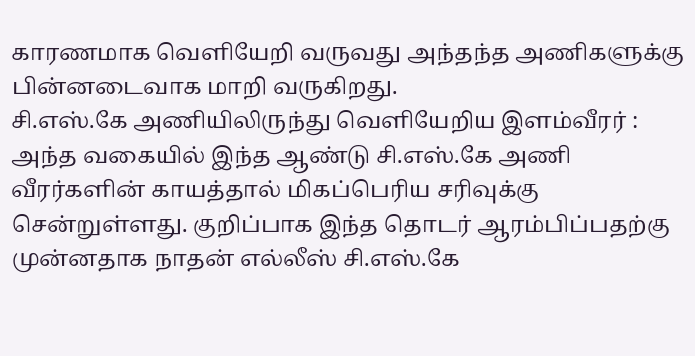காரணமாக வெளியேறி வருவது அந்தந்த அணிகளுக்கு பின்னடைவாக மாறி வருகிறது.
சி.எஸ்.கே அணியிலிருந்து வெளியேறிய இளம்வீரர் :
அந்த வகையில் இந்த ஆண்டு சி.எஸ்.கே அணி வீரர்களின் காயத்தால் மிகப்பெரிய சரிவுக்கு சென்றுள்ளது. குறிப்பாக இந்த தொடர் ஆரம்பிப்பதற்கு முன்னதாக நாதன் எல்லீஸ் சி.எஸ்.கே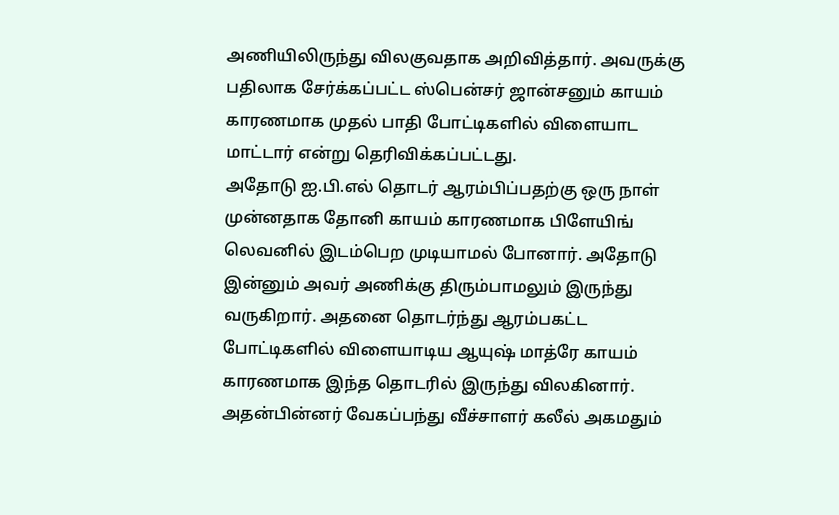அணியிலிருந்து விலகுவதாக அறிவித்தார். அவருக்கு பதிலாக சேர்க்கப்பட்ட ஸ்பென்சர் ஜான்சனும் காயம் காரணமாக முதல் பாதி போட்டிகளில் விளையாட மாட்டார் என்று தெரிவிக்கப்பட்டது.
அதோடு ஐ.பி.எல் தொடர் ஆரம்பிப்பதற்கு ஒரு நாள் முன்னதாக தோனி காயம் காரணமாக பிளேயிங் லெவனில் இடம்பெற முடியாமல் போனார். அதோடு இன்னும் அவர் அணிக்கு திரும்பாமலும் இருந்து வருகிறார். அதனை தொடர்ந்து ஆரம்பகட்ட போட்டிகளில் விளையாடிய ஆயுஷ் மாத்ரே காயம் காரணமாக இந்த தொடரில் இருந்து விலகினார்.
அதன்பின்னர் வேகப்பந்து வீச்சாளர் கலீல் அகமதும்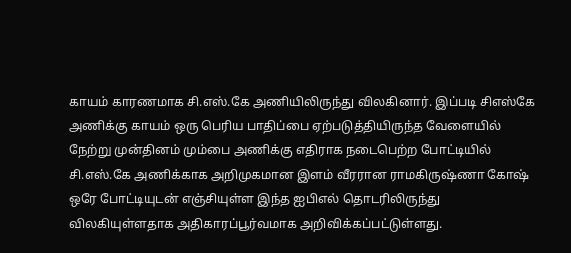காயம் காரணமாக சி.எஸ்.கே அணியிலிருந்து விலகினார். இப்படி சிஎஸ்கே அணிக்கு காயம் ஒரு பெரிய பாதிப்பை ஏற்படுத்தியிருந்த வேளையில் நேற்று முன்தினம் மும்பை அணிக்கு எதிராக நடைபெற்ற போட்டியில் சி.எஸ்.கே அணிக்காக அறிமுகமான இளம் வீரரான ராமகிருஷ்ணா கோஷ் ஒரே போட்டியுடன் எஞ்சியுள்ள இந்த ஐபிஎல் தொடரிலிருந்து விலகியுள்ளதாக அதிகாரப்பூர்வமாக அறிவிக்கப்பட்டுள்ளது.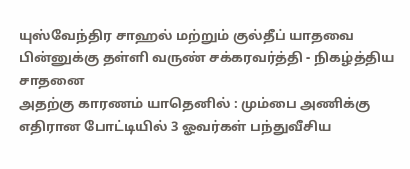யுஸ்வேந்திர சாஹல் மற்றும் குல்தீப் யாதவை பின்னுக்கு தள்ளி வருண் சக்கரவர்த்தி - நிகழ்த்திய சாதனை
அதற்கு காரணம் யாதெனில் : மும்பை அணிக்கு எதிரான போட்டியில் 3 ஓவர்கள் பந்துவீசிய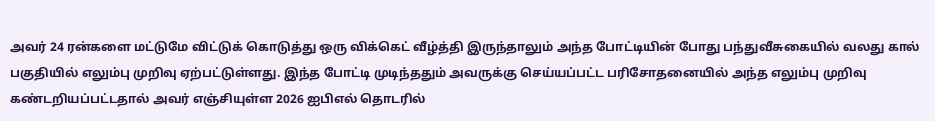அவர் 24 ரன்களை மட்டுமே விட்டுக் கொடுத்து ஒரு விக்கெட் வீழ்த்தி இருந்தாலும் அந்த போட்டியின் போது பந்துவீசுகையில் வலது கால் பகுதியில் எலும்பு முறிவு ஏற்பட்டுள்ளது. இந்த போட்டி முடிந்ததும் அவருக்கு செய்யப்பட்ட பரிசோதனையில் அந்த எலும்பு முறிவு கண்டறியப்பட்டதால் அவர் எஞ்சியுள்ள 2026 ஐபிஎல் தொடரில்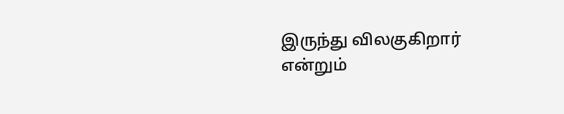இருந்து விலகுகிறார் என்றும்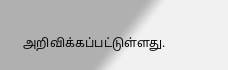அறிவிக்கப்பட்டுள்ளது.